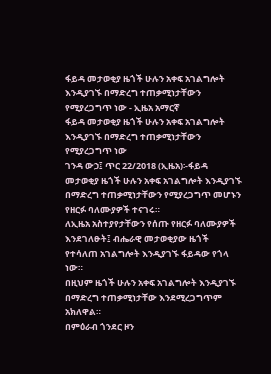ፋይዳ መታወቂያ ዜጎች ሁሉን አቀፍ አገልግሎት እንዲያገኙ በማድረግ ተጠቃሚነታቸውን የሚያረጋግጥ ነው - ኢዜአ አማርኛ
ፋይዳ መታወቂያ ዜጎች ሁሉን አቀፍ አገልግሎት እንዲያገኙ በማድረግ ተጠቃሚነታቸውን የሚያረጋግጥ ነው
ገንዳ ውኃ፤ ጥር 22/2018 (ኢዜአ)፡-ፋይዳ መታወቂያ ዜጎች ሁሉን አቀፍ አገልግሎት እንዲያገኙ በማድረግ ተጠቃሚነታቸውን የሚያረጋግጥ መሆኑን የዘርፉ ባለሙያዎች ተናገሩ።
ለኢዜአ አስተያየታቸውን የሰጡ የዘርፉ ባለሙያዎች እንደገለፁት፤ ብሔራዊ መታወቂያው ዜጎች የተሳለጠ አገልግሎት እንዲያገኙ ፋይዳው የጎላ ነው።
በዚህም ዜጎች ሁሉን አቀፍ አገልግሎት እንዲያገኙ በማድረግ ተጠቃሚነታቸው እንደሚረጋግጥም አክለዋል።
በምዕራብ ጎንደር ዞን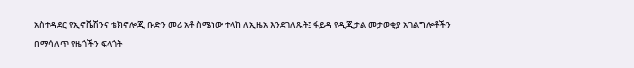አስተዳደር የኢኖቬሽንና ቴክኖሎጂ ቡድን መሪ አቶ ስሜነው ተላከ ለኢዜአ እንደገለጹት፤ ፋይዳ የዲጂታል መታወቂያ አገልግሎቶችን በማሳለጥ የዜጎችን ፍላጎት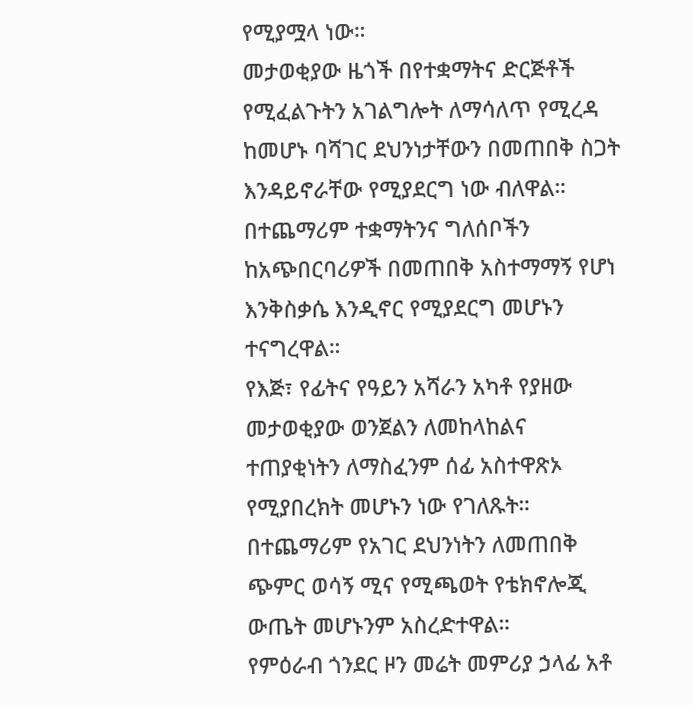የሚያሟላ ነው።
መታወቂያው ዜጎች በየተቋማትና ድርጅቶች የሚፈልጉትን አገልግሎት ለማሳለጥ የሚረዳ ከመሆኑ ባሻገር ደህንነታቸውን በመጠበቅ ስጋት እንዳይኖራቸው የሚያደርግ ነው ብለዋል።
በተጨማሪም ተቋማትንና ግለሰቦችን ከአጭበርባሪዎች በመጠበቅ አስተማማኝ የሆነ እንቅስቃሴ እንዲኖር የሚያደርግ መሆኑን ተናግረዋል።
የእጅ፣ የፊትና የዓይን አሻራን አካቶ የያዘው መታወቂያው ወንጀልን ለመከላከልና ተጠያቂነትን ለማስፈንም ሰፊ አስተዋጽኦ የሚያበረክት መሆኑን ነው የገለጹት።
በተጨማሪም የአገር ደህንነትን ለመጠበቅ ጭምር ወሳኝ ሚና የሚጫወት የቴክኖሎጂ ውጤት መሆኑንም አስረድተዋል።
የምዕራብ ጎንደር ዞን መሬት መምሪያ ኃላፊ አቶ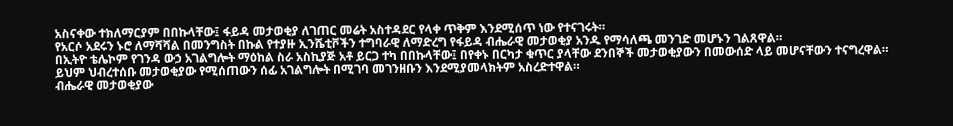አስናቀው ተክለማርያም በበኩላቸው፤ ፋይዳ መታወቂያ ለገጠር መሬት አስተዳደር የላቀ ጥቅም እንደሚሰጥ ነው የተናገሩት።
የአርሶ አደሩን ኑሮ ለማሻሻል በመንግስት በኩል የተያዙ ኢንሼቲቮችን ተግባራዊ ለማድረግ የፋይዳ ብሔራዊ መታወቂያ አንዱ የማሳለጫ መንገድ መሆኑን ገልጸዋል።
በኢትዮ ቴሌኮም የገንዳ ውኃ አገልግሎት ማዕከል ስራ አስኪያጅ አቶ ይርጋ ተካ በበኩላቸው፤ በየቀኑ በርካታ ቁጥር ያላቸው ደንበኞች መታወቂያውን በመውሰድ ላይ መሆናቸውን ተናግረዋል።
ይህም ህብረተሰቡ መታወቂያው የሚሰጠውን ሰፊ አገልግሎት በሚገባ መገንዘቡን እንደሚያመላክትም አስረድተዋል።
ብሔራዊ መታወቂያው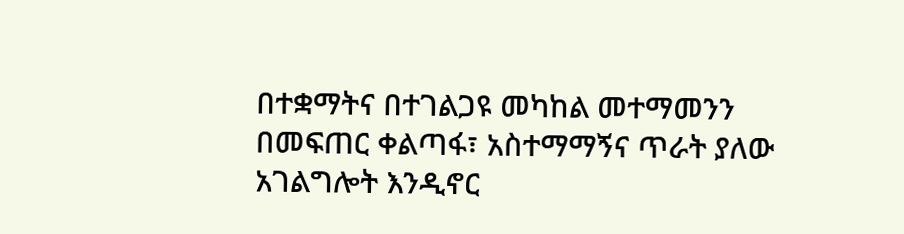በተቋማትና በተገልጋዩ መካከል መተማመንን በመፍጠር ቀልጣፋ፣ አስተማማኝና ጥራት ያለው አገልግሎት እንዲኖር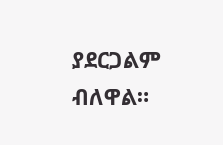ያደርጋልም ብለዋል።